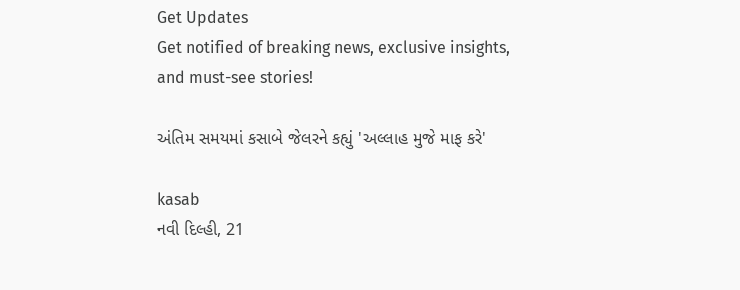Get Updates
Get notified of breaking news, exclusive insights, and must-see stories!

અંતિમ સમયમાં કસાબે જેલરને કહ્યું 'અલ્લાહ મુજે માફ કરે'

kasab
નવી દિલ્હી, 21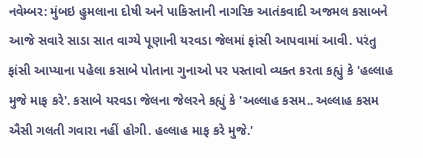નવેમ્બર: મુંબઇ હુમલાના દોષી અને પાકિસ્તાની નાગરિક આતંકવાદી અજમલ કસાબને આજે સવારે સાડા સાત વાગ્યે પૂણાની યરવડા જેલમાં ફાંસી આપવામાં આવી. પરંતુ ફાંસી આપ્યાના પહેલા કસાબે પોતાના ગુનાઓ પર પસ્તાવો વ્યક્ત કરતા કહ્યું કે 'હલ્લાહ મુજે માફ કરે'. કસાબે યરવડા જેલના જેલરને કહ્યું કે 'અલ્લાહ કસમ.. અલ્લાહ કસમ ઐસી ગલતી ગવારા નહીં હોગી. હલ્લાહ માફ કરે મુજે.'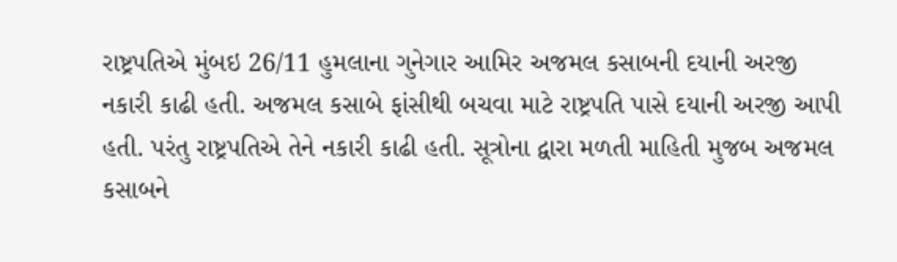રાષ્ટ્રપતિએ મુંબઇ 26/11 હુમલાના ગુનેગાર આમિર અજમલ કસાબની દયાની અરજી નકારી કાઢી હતી. અજમલ કસાબે ફાંસીથી બચવા માટે રાષ્ટ્રપતિ પાસે દયાની અરજી આપી હતી. પરંતુ રાષ્ટ્રપતિએ તેને નકારી કાઢી હતી. સૂત્રોના દ્વારા મળતી માહિતી મુજબ અજમલ કસાબને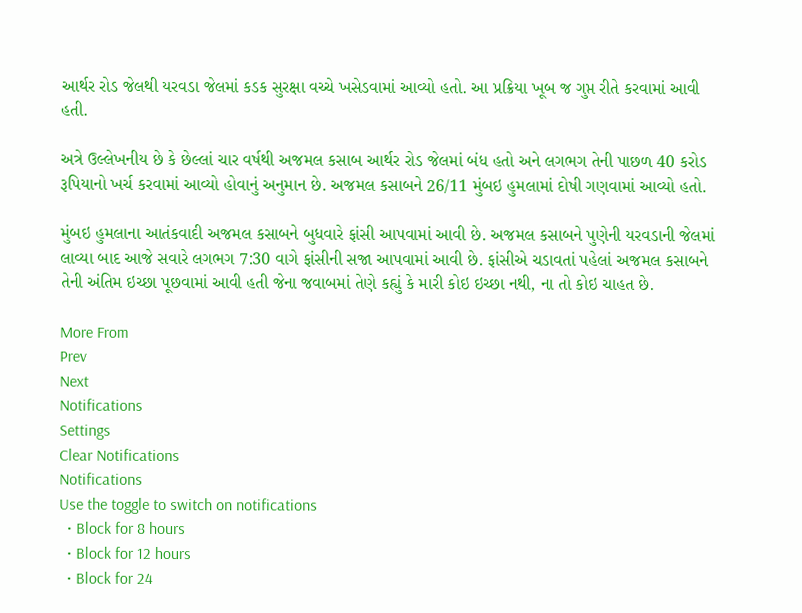આર્થર રોડ જેલથી યરવડા જેલમાં કડક સુરક્ષા વચ્ચે ખસેડવામાં આવ્યો હતો. આ પ્રક્રિયા ખૂબ જ ગુપ્ત રીતે કરવામાં આવી હતી.

અત્રે ઉલ્લેખનીય છે કે છેલ્લાં ચાર વર્ષથી અજમલ કસાબ આર્થર રોડ જેલમાં બંધ હતો અને લગભગ તેની પાછળ 40 કરોડ રૂપિયાનો ખર્ચ કરવામાં આવ્યો હોવાનું અનુમાન છે. અજમલ કસાબને 26/11 મુંબઇ હુમલામાં દોષી ગણવામાં આવ્યો હતો.

મુંબઇ હુમલાના આતંકવાદી અજમલ કસાબને બુધવારે ફાંસી આપવામાં આવી છે. અજમલ કસાબને પુણેની યરવડાની જેલમાં લાવ્યા બાદ આજે સવારે લગભગ 7:30 વાગે ફાંસીની સજા આપવામાં આવી છે. ફાંસીએ ચડાવતાં પહેલાં અજમલ કસાબને તેની અંતિમ ઇચ્છા પૂછવામાં આવી હતી જેના જવાબમાં તેણે કહ્યું કે મારી કોઇ ઇચ્છા નથી, ના તો કોઇ ચાહત છે.

More From
Prev
Next
Notifications
Settings
Clear Notifications
Notifications
Use the toggle to switch on notifications
  • Block for 8 hours
  • Block for 12 hours
  • Block for 24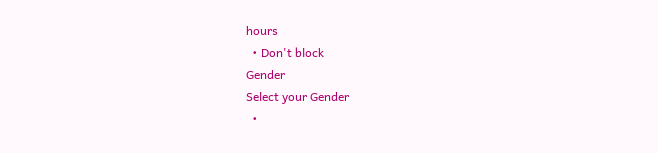hours
  • Don't block
Gender
Select your Gender
  •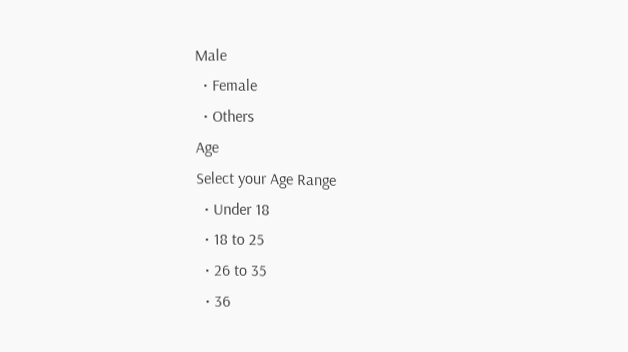Male
  • Female
  • Others
Age
Select your Age Range
  • Under 18
  • 18 to 25
  • 26 to 35
  • 36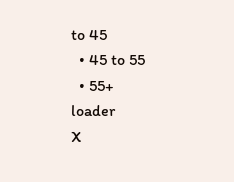to 45
  • 45 to 55
  • 55+
loader
X